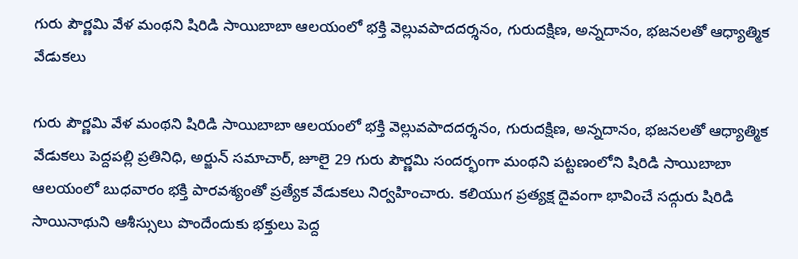గురు పౌర్ణమి వేళ మంథని షిరిడి సాయిబాబా ఆలయంలో భక్తి వెల్లువపాదదర్శనం, గురుదక్షిణ, అన్నదానం, భజనలతో ఆధ్యాత్మిక వేడుకలు

గురు పౌర్ణమి వేళ మంథని షిరిడి సాయిబాబా ఆలయంలో భక్తి వెల్లువపాదదర్శనం, గురుదక్షిణ, అన్నదానం, భజనలతో ఆధ్యాత్మిక వేడుకలు పెద్దపల్లి ప్రతినిధి, అర్జున్ సమాచార్, జూలై 29 గురు పౌర్ణమి సందర్భంగా మంథని పట్టణంలోని షిరిడి సాయిబాబా ఆలయంలో బుధవారం భక్తి పారవశ్యంతో ప్రత్యేక వేడుకలు నిర్వహించారు. కలియుగ ప్రత్యక్ష దైవంగా భావించే సద్గురు షిరిడి సాయినాథుని ఆశీస్సులు పొందేందుకు భక్తులు పెద్ద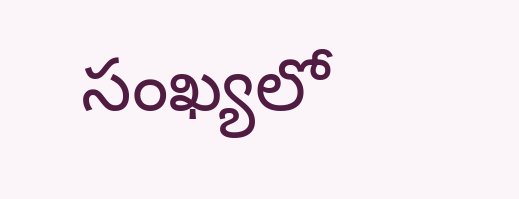సంఖ్యలో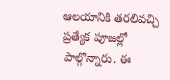ఆలయానికి తరలివచ్చి ప్రత్యేక పూజల్లో పాల్గొన్నారు. ఈ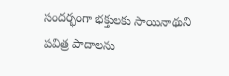సందర్భంగా భక్తులకు సాయినాథుని పవిత్ర పాదాలను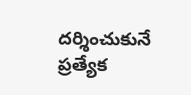దర్శించుకునే ప్రత్యేక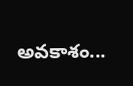అవకాశం...